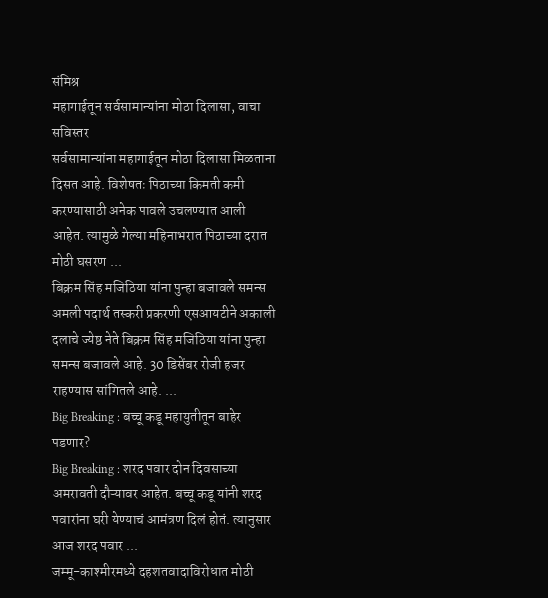संमिश्र
महागाईतून सर्वसामान्यांना मोठा दिलासा, वाचा सविस्तर
सर्वसामान्यांना महागाईतून मोठा दिलासा मिळताना दिसत आहे. विशेषतः पिठाच्या किमती कमी करण्यासाठी अनेक पावले उचलण्यात आली आहेत. त्यामुळे गेल्या महिनाभरात पिठाच्या दरात मोठी घसरण ...
बिक्रम सिंह मजिठिया यांना पुन्हा बजावले समन्स
अमली पदार्थ तस्करी प्रकरणी एसआयटीने अकाली दलाचे ज्येष्ठ नेते बिक्रम सिंह मजिठिया यांना पुन्हा समन्स बजावले आहे. 30 डिसेंबर रोजी हजर राहण्यास सांगितले आहे. ...
Big Breaking : बच्चू कडू महायुतीतून बाहेर पडणार?
Big Breaking : शरद पवार दोन दिवसाच्या अमरावती दौऱ्यावर आहेत. बच्चू कडू यांनी शरद पवारांना घरी येण्याचं आमंत्रण दिलं होतं. त्यानुसार आज शरद पवार ...
जम्मू-काश्मीरमध्ये दहशतवादाविरोधात मोठी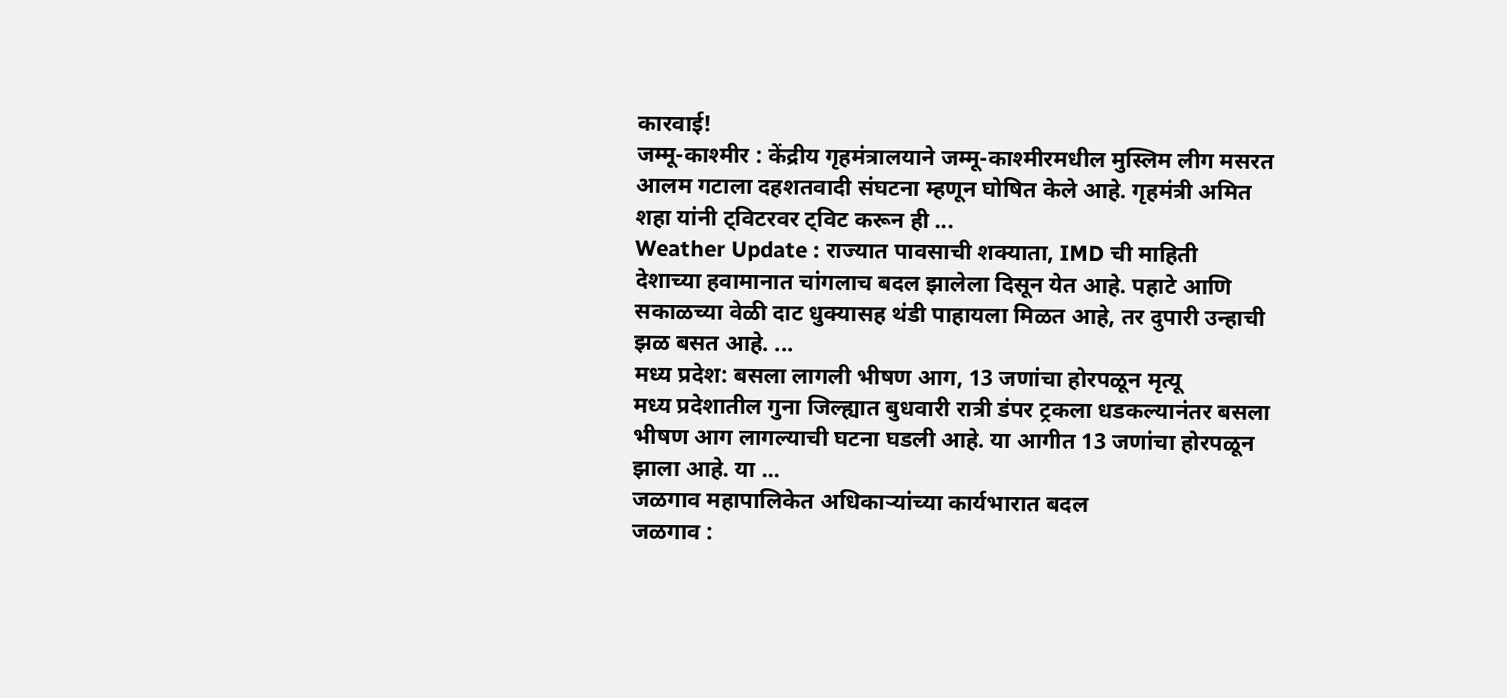कारवाई!
जम्मू-काश्मीर : केंद्रीय गृहमंत्रालयाने जम्मू-काश्मीरमधील मुस्लिम लीग मसरत आलम गटाला दहशतवादी संघटना म्हणून घोषित केले आहे. गृहमंत्री अमित शहा यांनी ट्विटरवर ट्विट करून ही ...
Weather Update : राज्यात पावसाची शक्याता, IMD ची माहिती
देशाच्या हवामानात चांगलाच बदल झालेला दिसून येत आहे. पहाटे आणि सकाळच्या वेळी दाट धुक्यासह थंडी पाहायला मिळत आहे, तर दुपारी उन्हाची झळ बसत आहे. ...
मध्य प्रदेश: बसला लागली भीषण आग, 13 जणांचा होरपळून मृत्यू
मध्य प्रदेशातील गुना जिल्ह्यात बुधवारी रात्री डंपर ट्रकला धडकल्यानंतर बसला भीषण आग लागल्याची घटना घडली आहे. या आगीत 13 जणांचा होरपळून झाला आहे. या ...
जळगाव महापालिकेत अधिकाऱ्यांच्या कार्यभारात बदल
जळगाव :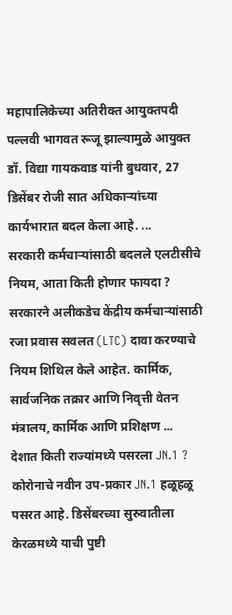महापालिकेच्या अतिरीक्त आयुक्तपदी पल्लवी भागवत रूजू झाल्यामुळे आयुक्त डॉ. विद्या गायकवाड यांनी बुधवार, 27 डिसेंबर रोजी सात अधिकाऱ्यांच्या कार्यभारात बदल केला आहे. ...
सरकारी कर्मचाऱ्यांसाठी बदलले एलटीसीचे नियम, आता किती होणार फायदा ?
सरकारने अलीकडेच केंद्रीय कर्मचाऱ्यांसाठी रजा प्रवास सवलत (LTC) दावा करण्याचे नियम शिथिल केले आहेत. कार्मिक, सार्वजनिक तक्रार आणि निवृत्ती वेतन मंत्रालय, कार्मिक आणि प्रशिक्षण ...
देशात किती राज्यांमध्ये पसरला JN.1 ?
कोरोनाचे नवीन उप-प्रकार JN.1 हळूहळू पसरत आहे. डिसेंबरच्या सुरुवातीला केरळमध्ये याची पुष्टी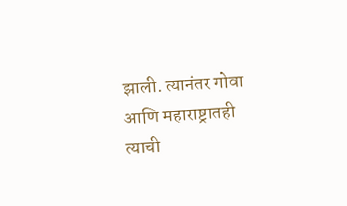झाली. त्यानंतर गोवा आणि महाराष्ट्रातही त्याची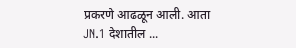प्रकरणे आढळून आली. आता JN.1 देशातील ...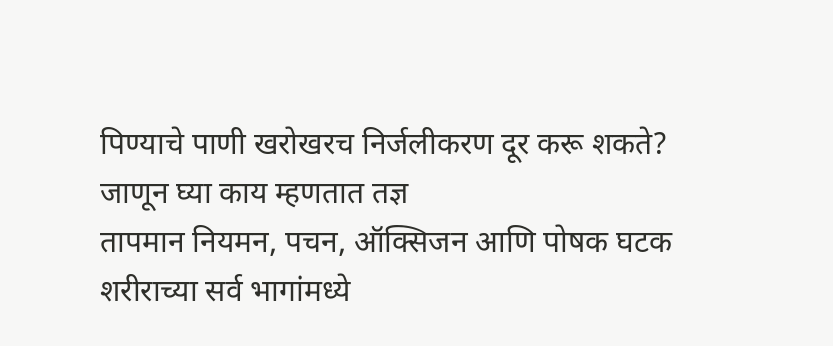पिण्याचे पाणी खरोखरच निर्जलीकरण दूर करू शकते? जाणून घ्या काय म्हणतात तज्ञ
तापमान नियमन, पचन, ऑक्सिजन आणि पोषक घटक शरीराच्या सर्व भागांमध्ये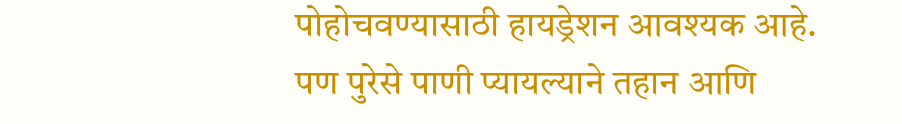पोहोचवण्यासाठी हायड्रेशन आवश्यक आहे. पण पुरेसे पाणी प्यायल्याने तहान आणि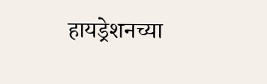हायड्रेशनच्या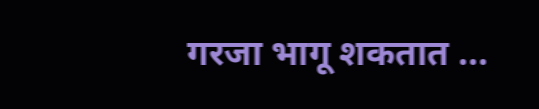गरजा भागू शकतात ...